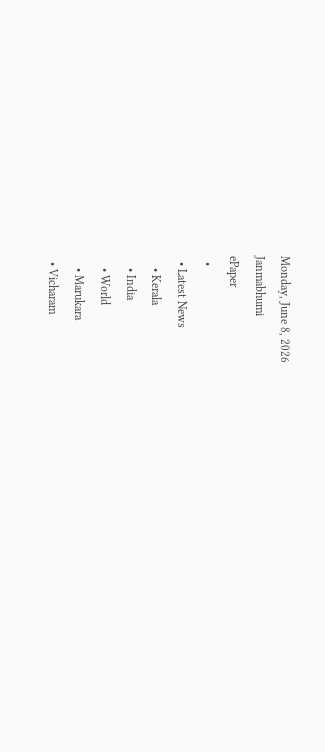Monday, June 8, 2026
Janmabhumi
ePaper
  •
  • Latest News
    • Kerala
    • India
    • World
    • Marukara
  • Vicharam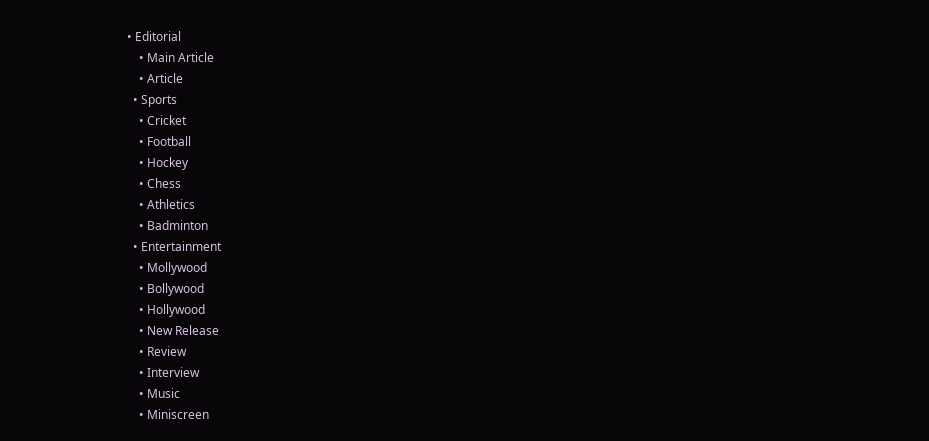• Editorial
    • Main Article
    • Article
  • Sports
    • Cricket
    • Football
    • Hockey
    • Chess
    • Athletics
    • Badminton
  • Entertainment
    • Mollywood
    • Bollywood
    • Hollywood
    • New Release
    • Review
    • Interview
    • Music
    • Miniscreen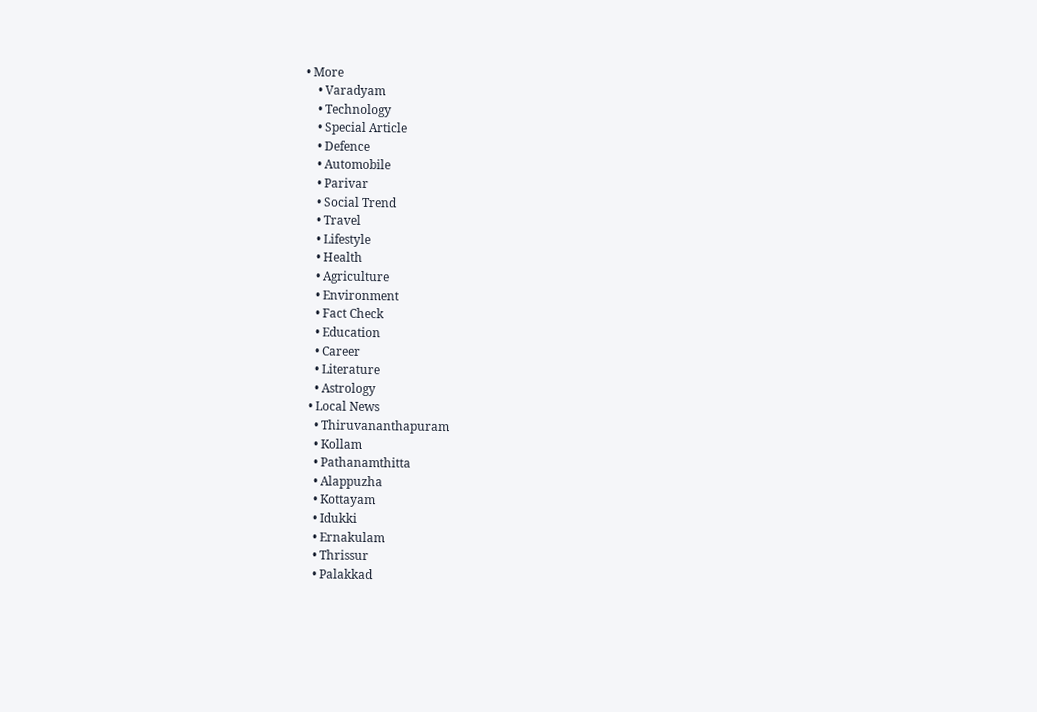• More
    • Varadyam
    • Technology
    • Special Article
    • Defence
    • Automobile
    • Parivar
    • Social Trend
    • Travel
    • Lifestyle
    • Health
    • Agriculture
    • Environment
    • Fact Check
    • Education
    • Career
    • Literature
    • Astrology
  • Local News
    • Thiruvananthapuram
    • Kollam
    • Pathanamthitta
    • Alappuzha
    • Kottayam
    • Idukki
    • Ernakulam
    • Thrissur
    • Palakkad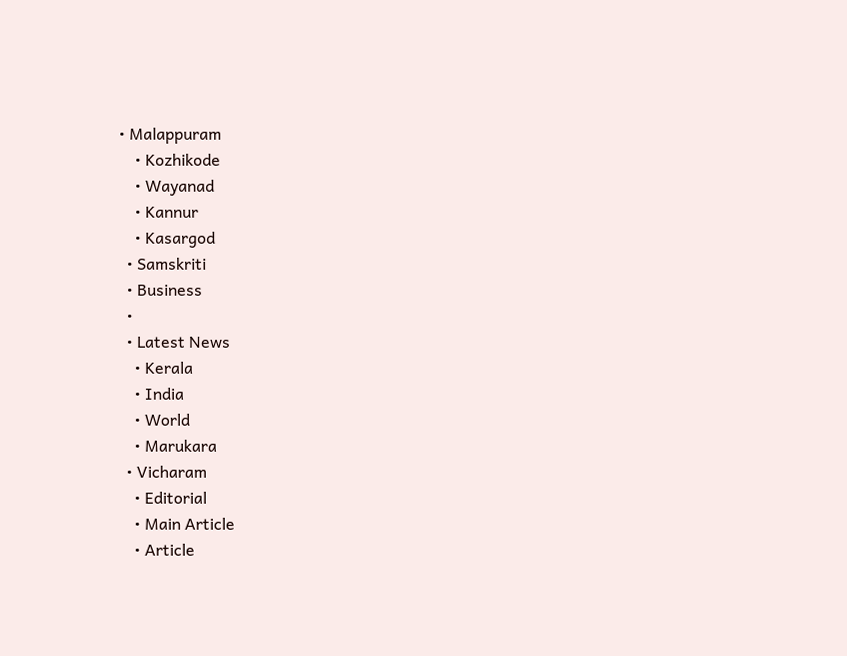• Malappuram
    • Kozhikode
    • Wayanad
    • Kannur
    • Kasargod
  • Samskriti
  • Business
  •
  • Latest News
    • Kerala
    • India
    • World
    • Marukara
  • Vicharam
    • Editorial
    • Main Article
    • Article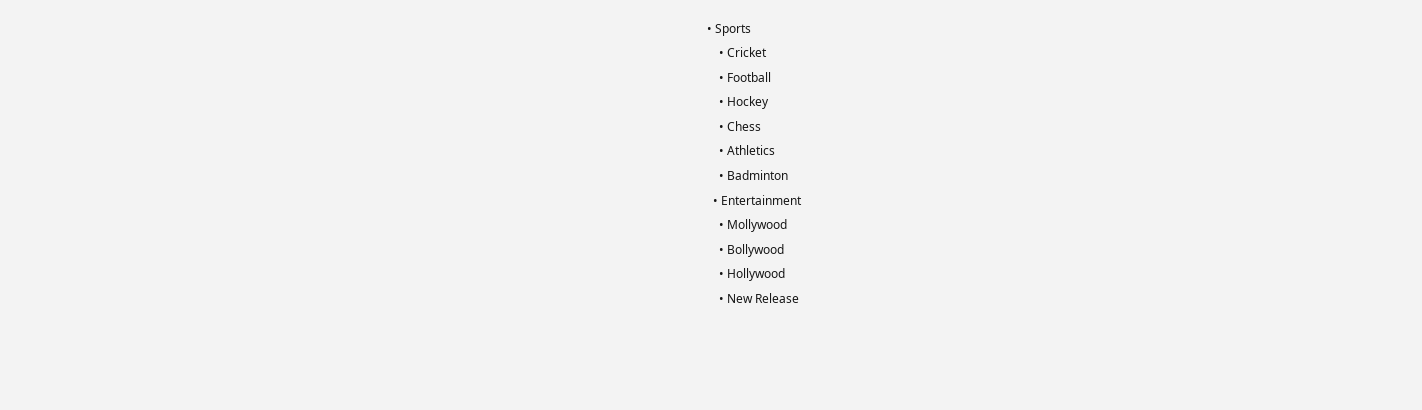• Sports
    • Cricket
    • Football
    • Hockey
    • Chess
    • Athletics
    • Badminton
  • Entertainment
    • Mollywood
    • Bollywood
    • Hollywood
    • New Release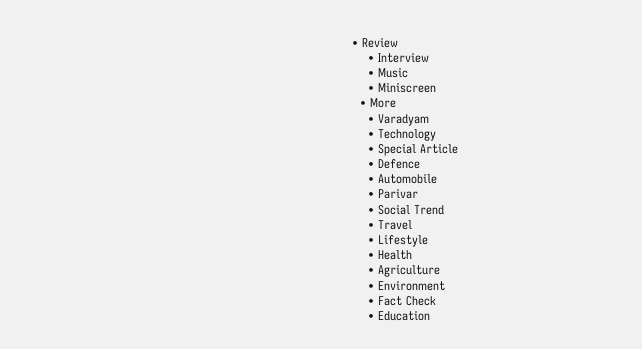• Review
    • Interview
    • Music
    • Miniscreen
  • More
    • Varadyam
    • Technology
    • Special Article
    • Defence
    • Automobile
    • Parivar
    • Social Trend
    • Travel
    • Lifestyle
    • Health
    • Agriculture
    • Environment
    • Fact Check
    • Education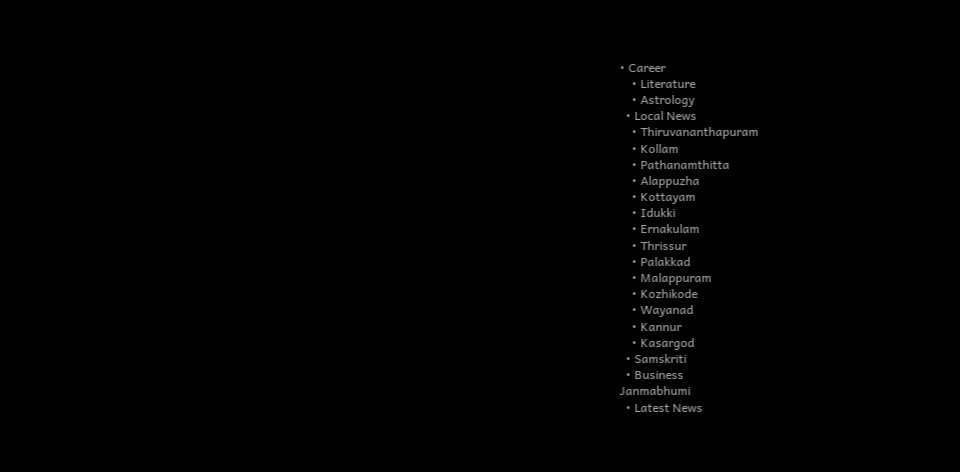• Career
    • Literature
    • Astrology
  • Local News
    • Thiruvananthapuram
    • Kollam
    • Pathanamthitta
    • Alappuzha
    • Kottayam
    • Idukki
    • Ernakulam
    • Thrissur
    • Palakkad
    • Malappuram
    • Kozhikode
    • Wayanad
    • Kannur
    • Kasargod
  • Samskriti
  • Business
Janmabhumi
  • Latest News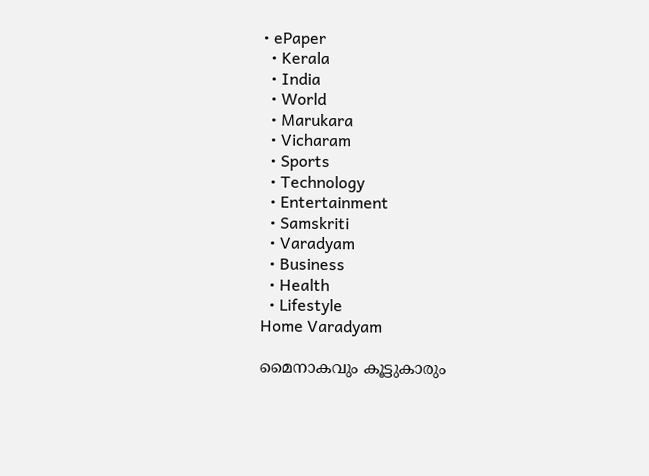• ePaper
  • Kerala
  • India
  • World
  • Marukara
  • Vicharam
  • Sports
  • Technology
  • Entertainment
  • Samskriti
  • Varadyam
  • Business
  • Health
  • Lifestyle
Home Varadyam

മൈനാകവും കൂട്ടുകാരും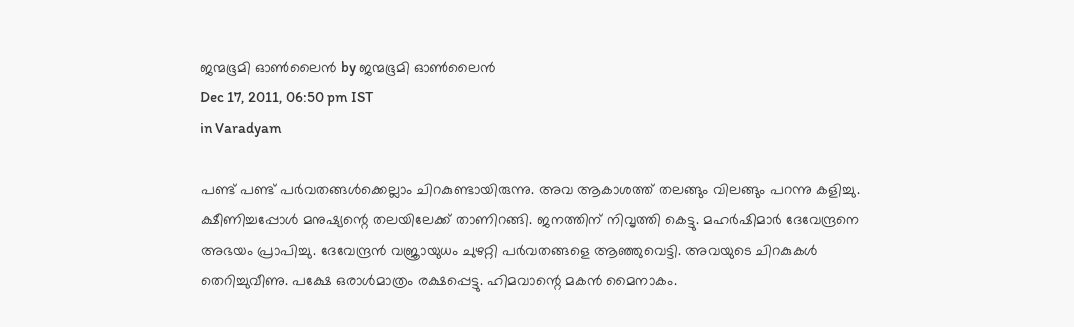ജന്മഭൂമി ഓണ്‍ലൈന്‍ by ജന്മഭൂമി ഓണ്‍ലൈന്‍
Dec 17, 2011, 06:50 pm IST
in Varadyam

പണ്ട്‌ പണ്ട്‌ പര്‍വതങ്ങള്‍ക്കെല്ലാം ചിറകുണ്ടായിരുന്നു. അവ ആകാശത്ത്‌ തലങ്ങും വിലങ്ങും പറന്നു കളിച്ചു. ക്ഷീണിച്ചപ്പോള്‍ മനുഷ്യന്റെ തലയിലേക്ക്‌ താണിറങ്ങി. ജനത്തിന്‌ നിവൃത്തി കെട്ടു. മഹര്‍ഷിമാര്‍ ദേവേന്ദ്രനെ അഭയം പ്രാപിച്ചു. ദേവേന്ദ്രന്‍ വജ്രായുധം ചുഴറ്റി പര്‍വതങ്ങളെ ആഞ്ഞുവെട്ടി. അവയുടെ ചിറകുകള്‍ തെറിച്ചുവീണു. പക്ഷേ ഒരാള്‍മാത്രം രക്ഷപ്പെട്ടു. ഹിമവാന്റെ മകന്‍ മൈനാകം.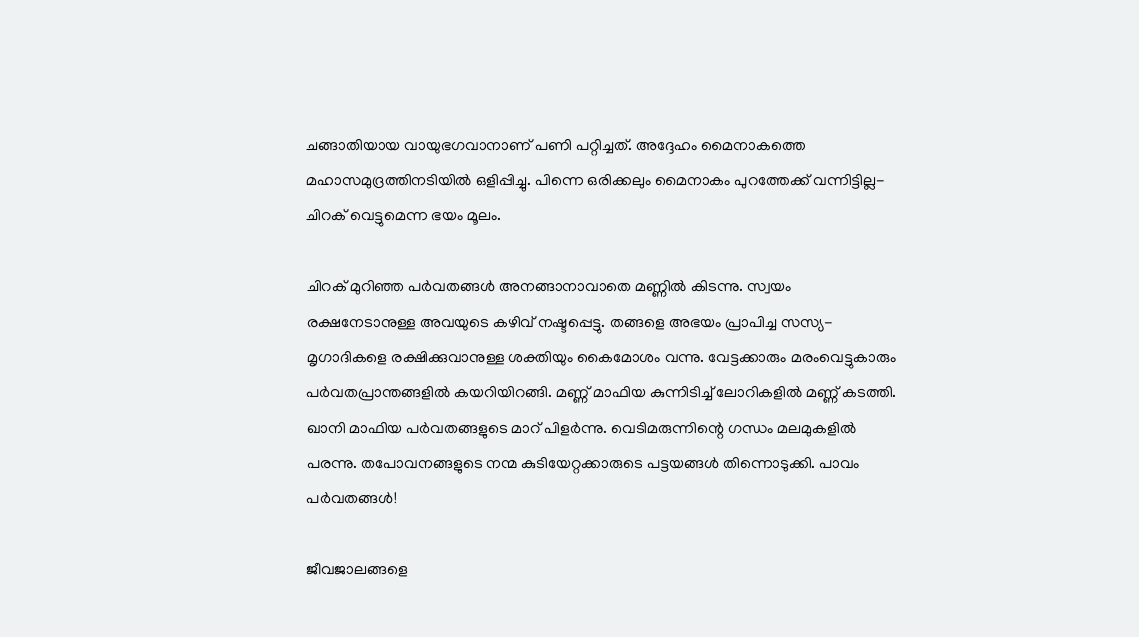ചങ്ങാതിയായ വായുഭഗവാനാണ്‌ പണി പറ്റിച്ചത്‌. അദ്ദേഹം മൈനാകത്തെ മഹാസമുദ്രത്തിനടിയില്‍ ഒളിപ്പിച്ചു. പിന്നെ ഒരിക്കലും മൈനാകം പുറത്തേക്ക്‌ വന്നിട്ടില്ല-ചിറക്‌ വെട്ടുമെന്ന ഭയം മൂലം.

ചിറക്‌ മുറിഞ്ഞ പര്‍വതങ്ങള്‍ അനങ്ങാനാവാതെ മണ്ണില്‍ കിടന്നു. സ്വയം രക്ഷനേടാനുള്ള അവയുടെ കഴിവ്‌ നഷ്ടപ്പെട്ടു. തങ്ങളെ അഭയം പ്രാപിച്ച സസ്യ-മൃഗാദികളെ രക്ഷിക്കുവാനുള്ള ശക്തിയും കൈമോശം വന്നു. വേട്ടക്കാരും മരംവെട്ടുകാരും പര്‍വതപ്രാന്തങ്ങളില്‍ കയറിയിറങ്ങി. മണ്ണ്‌ മാഫിയ കുന്നിടിച്ച്‌ ലോറികളില്‍ മണ്ണ്‌ കടത്തി. ഖാനി മാഫിയ പര്‍വതങ്ങളുടെ മാറ്‌ പിളര്‍ന്നു. വെടിമരുന്നിന്റെ ഗന്ധം മലമുകളില്‍ പരന്നു. തപോവനങ്ങളുടെ നന്മ കുടിയേറ്റക്കാരുടെ പട്ടയങ്ങള്‍ തിന്നൊടുക്കി. പാവം പര്‍വതങ്ങള്‍!

ജീവജാലങ്ങളെ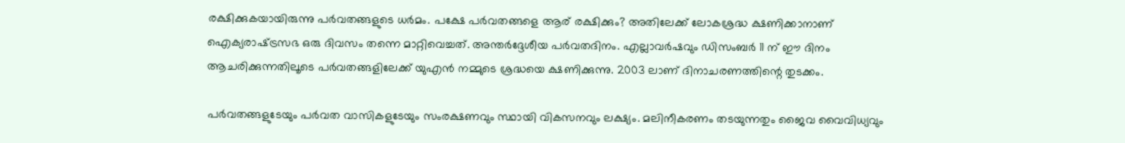രക്ഷിക്കുകയായിരുന്നു പര്‍വതങ്ങളുടെ ധര്‍മം. പക്ഷേ പര്‍വതങ്ങളെ ആര്‌ രക്ഷിക്കും? അതിലേക്ക്‌ ലോകശ്രദ്ധ ക്ഷണിക്കാനാണ്‌ ഐക്യരാഷ്‌ട്രസഭ ഒരു ദിവസം തന്നെ മാറ്റിവെച്ചത്‌. അന്തര്‍ദ്ദേശീയ പര്‍വതദിനം. എല്ലാവര്‍ഷവും ഡിസംബര്‍ 11 ന്‌ ഈ ദിനം ആചരിക്കുന്നതിലൂടെ പര്‍വതങ്ങളിലേക്ക്‌ യുഎന്‍ നമ്മുടെ ശ്രദ്ധയെ ക്ഷണിക്കുന്നു. 2003 ലാണ്‌ ദിനാചരണത്തിന്റെ തുടക്കം.

പര്‍വതങ്ങളുടേയും പര്‍വത വാസികളുടേയും സംരക്ഷണവും സ്ഥായി വികസനവും ലക്ഷ്യം. മലിനീകരണം തടയുന്നതും ജൈവ വൈവിധ്യവും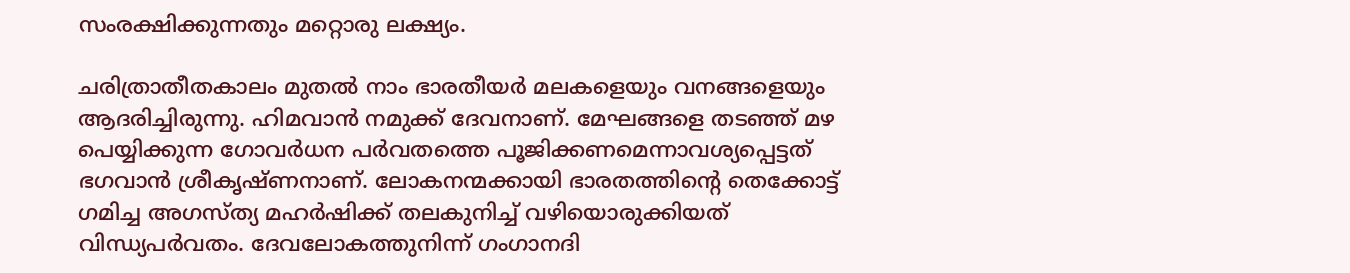സംരക്ഷിക്കുന്നതും മറ്റൊരു ലക്ഷ്യം.

ചരിത്രാതീതകാലം മുതല്‍ നാം ഭാരതീയര്‍ മലകളെയും വനങ്ങളെയും ആദരിച്ചിരുന്നു. ഹിമവാന്‍ നമുക്ക്‌ ദേവനാണ്‌. മേഘങ്ങളെ തടഞ്ഞ്‌ മഴ പെയ്യിക്കുന്ന ഗോവര്‍ധന പര്‍വതത്തെ പൂജിക്കണമെന്നാവശ്യപ്പെട്ടത്‌ ഭഗവാന്‍ ശ്രീകൃഷ്ണനാണ്‌. ലോകനന്മക്കായി ഭാരതത്തിന്റെ തെക്കോട്ട്‌ ഗമിച്ച അഗസ്ത്യ മഹര്‍ഷിക്ക്‌ തലകുനിച്ച്‌ വഴിയൊരുക്കിയത്‌ വിന്ധ്യപര്‍വതം. ദേവലോകത്തുനിന്ന്‌ ഗംഗാനദി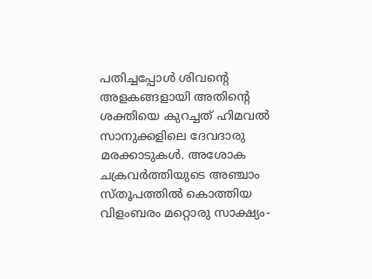പതിച്ചപ്പോള്‍ ശിവന്റെ അളകങ്ങളായി അതിന്റെ ശക്തിയെ കുറച്ചത്‌ ഹിമവല്‍ സാനുക്കളിലെ ദേവദാരു മരക്കാടുകള്‍. അശോക ചക്രവര്‍ത്തിയുടെ അഞ്ചാം സ്തൂപത്തില്‍ കൊത്തിയ വിളംബരം മറ്റൊരു സാക്ഷ്യം-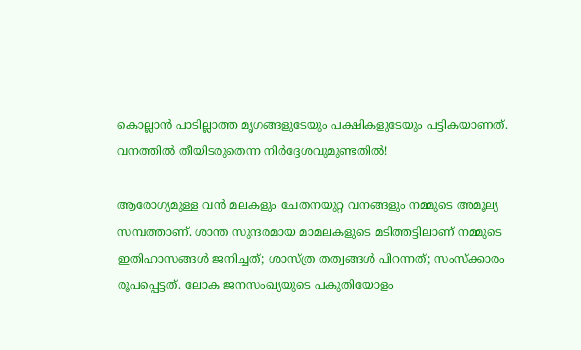കൊല്ലാന്‍ പാടില്ലാത്ത മൃഗങ്ങളുടേയും പക്ഷികളുടേയും പട്ടികയാണത്‌. വനത്തില്‍ തീയിടരുതെന്ന നിര്‍ദ്ദേശവുമുണ്ടതില്‍!

ആരോഗ്യമുള്ള വന്‍ മലകളും ചേതനയുറ്റ വനങ്ങളും നമ്മുടെ അമൂല്യ സമ്പത്താണ്‌. ശാന്ത സുന്ദരമായ മാമലകളുടെ മടിത്തട്ടിലാണ്‌ നമ്മുടെ ഇതിഹാസങ്ങള്‍ ജനിച്ചത്‌; ശാസ്ത്ര തത്വങ്ങള്‍ പിറന്നത്‌; സംസ്ക്കാരം രൂപപ്പെട്ടത്‌. ലോക ജനസംഖ്യയുടെ പകുതിയോളം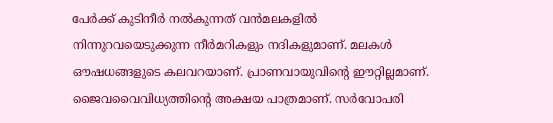പേര്‍ക്ക്‌ കുടിനീര്‍ നല്‍കുന്നത്‌ വന്‍മലകളില്‍ നിന്നുറവയെടുക്കുന്ന നീര്‍മറികളും നദികളുമാണ്‌. മലകള്‍ ഔഷധങ്ങളുടെ കലവറയാണ്‌. പ്രാണവായുവിന്റെ ഈറ്റില്ലമാണ്‌. ജൈവവൈവിധ്യത്തിന്റെ അക്ഷയ പാത്രമാണ്‌. സര്‍വോപരി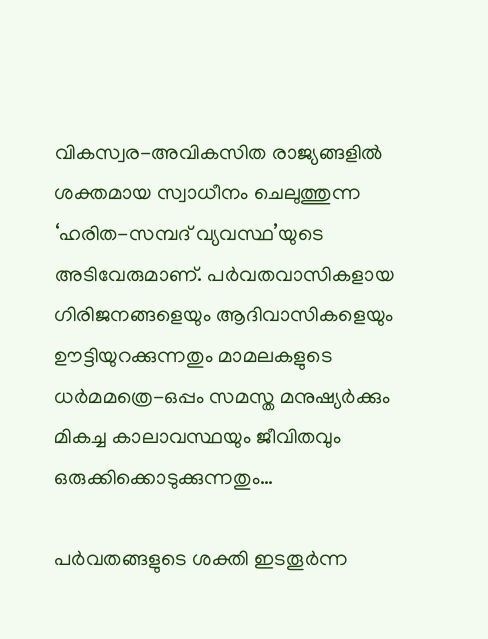വികസ്വര-അവികസിത രാജ്യങ്ങളില്‍ ശക്തമായ സ്വാധീനം ചെലുത്തുന്ന ‘ഹരിത-സമ്പദ്‌ വ്യവസ്ഥ’യുടെ അടിവേരുമാണ്‌. പര്‍വതവാസികളായ ഗിരിജനങ്ങളെയും ആദിവാസികളെയും ഊട്ടിയുറക്കുന്നതും മാമലകളുടെ ധര്‍മമത്രെ-ഒപ്പം സമസ്ത മനുഷ്യര്‍ക്കും മികച്ച കാലാവസ്ഥയും ജീവിതവും ഒരുക്കിക്കൊടുക്കുന്നതും…

പര്‍വതങ്ങളുടെ ശക്തി ഇടതൂര്‍ന്ന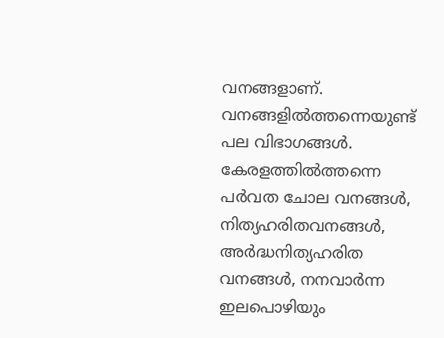വനങ്ങളാണ്‌. വനങ്ങളില്‍ത്തന്നെയുണ്ട്‌ പല വിഭാഗങ്ങള്‍. കേരളത്തില്‍ത്തന്നെ പര്‍വത ചോല വനങ്ങള്‍, നിത്യഹരിതവനങ്ങള്‍, അര്‍ദ്ധനിത്യഹരിത വനങ്ങള്‍, നനവാര്‍ന്ന ഇലപൊഴിയും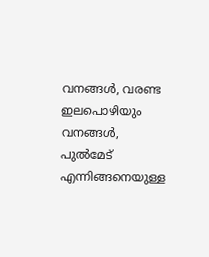വനങ്ങള്‍, വരണ്ട ഇലപൊഴിയും വനങ്ങള്‍, പുല്‍മേട്‌ എന്നിങ്ങനെയുള്ള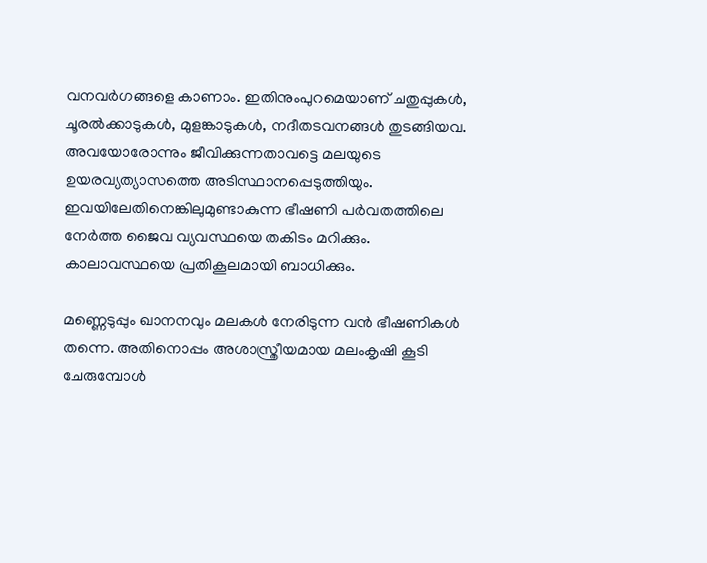വനവര്‍ഗങ്ങളെ കാണാം. ഇതിനുംപുറമെയാണ്‌ ചതുപ്പുകള്‍, ചൂരല്‍ക്കാടുകള്‍, മുളങ്കാടുകള്‍, നദീതടവനങ്ങള്‍ തുടങ്ങിയവ. അവയോരോന്നും ജീവിക്കുന്നതാവട്ടെ മലയുടെ ഉയരവ്യത്യാസത്തെ അടിസ്ഥാനപ്പെടുത്തിയും. ഇവയിലേതിനെങ്കിലുമുണ്ടാകുന്ന ഭീഷണി പര്‍വതത്തിലെ നേര്‍ത്ത ജൈവ വ്യവസ്ഥയെ തകിടം മറിക്കും. കാലാവസ്ഥയെ പ്രതികൂലമായി ബാധിക്കും.

മണ്ണെടുപ്പും ഖാനനവും മലകള്‍ നേരിടുന്ന വന്‍ ഭീഷണികള്‍ തന്നെ. അതിനൊപ്പം അശാസ്ത്രീയമായ മലംകൃഷി കൂടി ചേരുമ്പോള്‍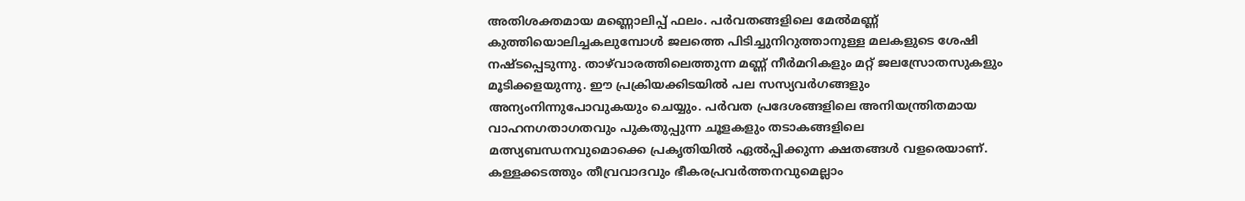അതിശക്തമായ മണ്ണൊലിപ്പ്‌ ഫലം. പര്‍വതങ്ങളിലെ മേല്‍മണ്ണ്‌ കുത്തിയൊലിച്ചകലുമ്പോള്‍ ജലത്തെ പിടിച്ചുനിറുത്താനുള്ള മലകളുടെ ശേഷി നഷ്ടപ്പെടുന്നു. താഴ്‌വാരത്തിലെത്തുന്ന മണ്ണ്‌ നീര്‍മറികളും മറ്റ്‌ ജലസ്രോതസുകളും മൂടിക്കളയുന്നു. ഈ പ്രക്രിയക്കിടയില്‍ പല സസ്യവര്‍ഗങ്ങളും അന്യംനിന്നുപോവുകയും ചെയ്യും. പര്‍വത പ്രദേശങ്ങളിലെ അനിയന്ത്രിതമായ വാഹനഗതാഗതവും പുകതുപ്പുന്ന ചൂളകളും തടാകങ്ങളിലെ മത്സ്യബന്ധനവുമൊക്കെ പ്രകൃതിയില്‍ ഏല്‍പ്പിക്കുന്ന ക്ഷതങ്ങള്‍ വളരെയാണ്‌. കള്ളക്കടത്തും തീവ്രവാദവും ഭീകരപ്രവര്‍ത്തനവുമെല്ലാം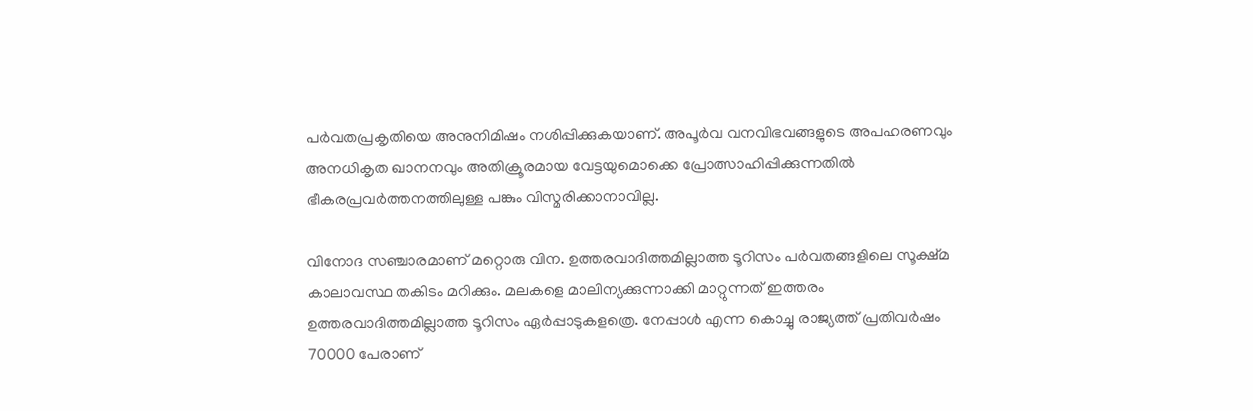പര്‍വതപ്രകൃതിയെ അനുനിമിഷം നശിപ്പിക്കുകയാണ്‌. അപൂര്‍വ വനവിഭവങ്ങളുടെ അപഹരണവും അനധികൃത ഖാനനവും അതിക്രൂരമായ വേട്ടയുമൊക്കെ പ്രോത്സാഹിപ്പിക്കുന്നതില്‍ ഭീകരപ്രവര്‍ത്തനത്തിലുള്ള പങ്കും വിസ്മരിക്കാനാവില്ല.

വിനോദ സഞ്ചാരമാണ്‌ മറ്റൊരു വിന. ഉത്തരവാദിത്തമില്ലാത്ത ടൂറിസം പര്‍വതങ്ങളിലെ സൂക്ഷ്മ കാലാവസ്ഥ തകിടം മറിക്കും. മലകളെ മാലിന്യക്കുന്നാക്കി മാറ്റുന്നത്‌ ഇത്തരം ഉത്തരവാദിത്തമില്ലാത്ത ടൂറിസം ഏര്‍പ്പാടുകളത്രെ. നേപ്പാള്‍ എന്ന കൊച്ചു രാജ്യത്ത്‌ പ്രതിവര്‍ഷം 70000 പേരാണ്‌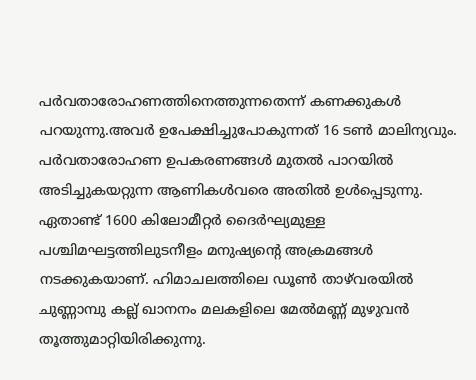പര്‍വതാരോഹണത്തിനെത്തുന്നതെന്ന്‌ കണക്കുകള്‍ പറയുന്നു.അവര്‍ ഉപേക്ഷിച്ചുപോകുന്നത്‌ 16 ടണ്‍ മാലിന്യവും. പര്‍വതാരോഹണ ഉപകരണങ്ങള്‍ മുതല്‍ പാറയില്‍ അടിച്ചുകയറ്റുന്ന ആണികള്‍വരെ അതില്‍ ഉള്‍പ്പെടുന്നു. ഏതാണ്ട്‌ 1600 കിലോമീറ്റര്‍ ദൈര്‍ഘ്യമുള്ള പശ്ചിമഘട്ടത്തിലുടനീളം മനുഷ്യന്റെ അക്രമങ്ങള്‍ നടക്കുകയാണ്‌. ഹിമാചലത്തിലെ ഡൂണ്‍ താഴ്‌വരയില്‍ ചുണ്ണാമ്പു കല്ല്‌ ഖാനനം മലകളിലെ മേല്‍മണ്ണ്‌ മുഴുവന്‍ തൂത്തുമാറ്റിയിരിക്കുന്നു.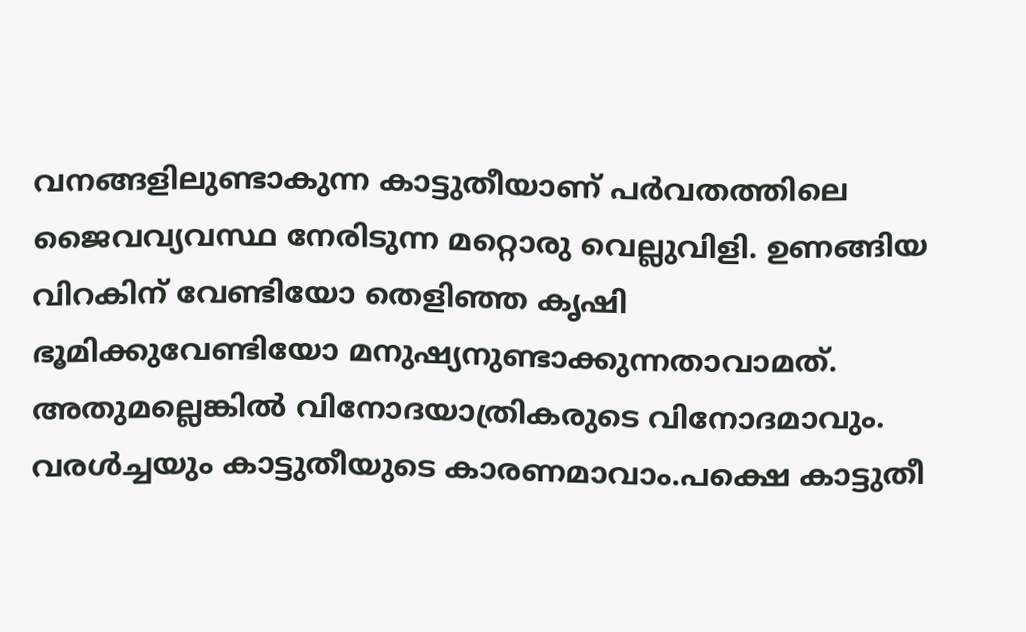വനങ്ങളിലുണ്ടാകുന്ന കാട്ടുതീയാണ്‌ പര്‍വതത്തിലെ ജൈവവ്യവസ്ഥ നേരിടുന്ന മറ്റൊരു വെല്ലുവിളി. ഉണങ്ങിയ വിറകിന്‌ വേണ്ടിയോ തെളിഞ്ഞ കൃഷി ഭൂമിക്കുവേണ്ടിയോ മനുഷ്യനുണ്ടാക്കുന്നതാവാമത്‌. അതുമല്ലെങ്കില്‍ വിനോദയാത്രികരുടെ വിനോദമാവും. വരള്‍ച്ചയും കാട്ടുതീയുടെ കാരണമാവാം.പക്ഷെ കാട്ടുതീ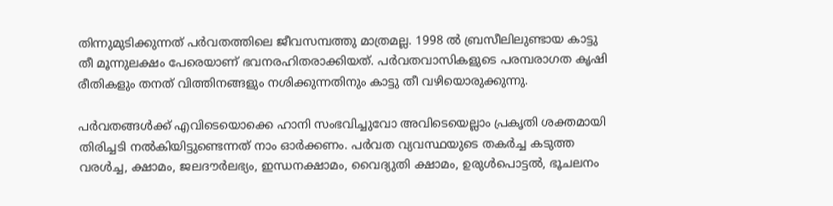തിന്നുമുടിക്കുന്നത്‌ പര്‍വതത്തിലെ ജീവസമ്പത്തു മാത്രമല്ല. 1998 ല്‍ ബ്രസീലിലുണ്ടായ കാട്ടു തീ മൂന്നുലക്ഷം പേരെയാണ്‌ ഭവനരഹിതരാക്കിയത്‌. പര്‍വതവാസികളുടെ പരമ്പരാഗത കൃഷി രീതികളും തനത്‌ വിത്തിനങ്ങളും നശിക്കുന്നതിനും കാട്ടു തീ വഴിയൊരുക്കുന്നു.

പര്‍വതങ്ങള്‍ക്ക്‌ എവിടെയൊക്കെ ഹാനി സംഭവിച്ചുവോ അവിടെയെല്ലാം പ്രകൃതി ശക്തമായി തിരിച്ചടി നല്‍കിയിട്ടുണ്ടെന്നത്‌ നാം ഓര്‍ക്കണം. പര്‍വത വ്യവസ്ഥയുടെ തകര്‍ച്ച കടുത്ത വരള്‍ച്ച, ക്ഷാമം, ജലദൗര്‍ലഭ്യം, ഇന്ധനക്ഷാമം, വൈദ്യുതി ക്ഷാമം, ഉരുള്‍പൊട്ടല്‍, ഭൂചലനം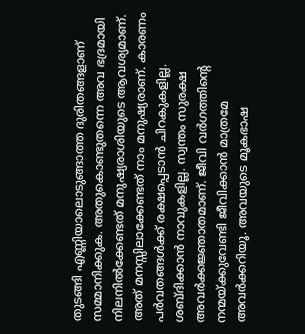തുടങ്ങി എണ്ണിയാലൊടുങ്ങാത്ത ദുരിതങ്ങളാണ്‌ സമ്മാനിക്കുക. അതുകൊണ്ടുതന്നെ അവ ഭദ്രമായി നിലനില്‍ക്കേണ്ടത്‌ മനുഷ്യരാശിയുടെ ആവശ്യമാണ്‌. അത്‌ മനസ്സിലാക്കേണ്ടത്‌ നാം മനുഷ്യരാണ്‌. കാരണം പര്‍വതങ്ങള്‍ക്ക്‌ രക്ഷപ്പെടാന്‍ ചിറകുകളില്ല. ശബ്ദിക്കാന്‍ നാവുകളില്ല. സ്വന്തം സുരക്ഷ അവര്‍ക്കജ്ഞാതമാണ്‌. ജീവി വര്‍ഗത്തിന്റെ നന്മയ്‌ക്കുവേണ്ടി ജീവിക്കാന്‍ മാത്രമേ അവര്‍ക്കറിയൂ. അവയുടെ മൂകഭാഷ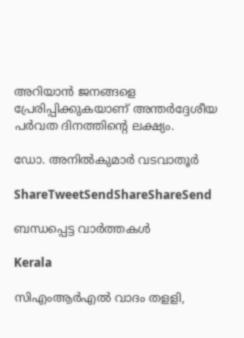അറിയാന്‍ ജനങ്ങളെ പ്രേരിപ്പിക്കുകയാണ്‌ അന്തര്‍ദ്ദേശീയ പര്‍വത ദിനത്തിന്റെ ലക്ഷ്യം.

ഡോ. അനില്‍കുമാര്‍ വടവാതൂര്‍

ShareTweetSendShareShareSend

ബന്ധപ്പെട്ട വാര്‍ത്തകള്‍

Kerala

സിഎംആര്‍എല്‍ വാദം തളളി,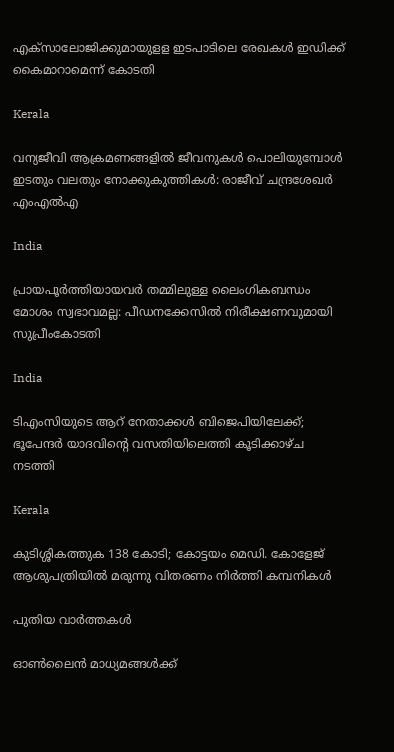എക്‌സാലോജിക്കുമായുളള ഇടപാടിലെ രേഖകള്‍ ഇഡിക്ക് കൈമാറാമെന്ന് കോടതി

Kerala

വന്യജീവി ആക്രമണങ്ങളിൽ ജീവനുകൾ പൊലിയുമ്പോൾ ഇടതും വലതും നോക്കുകുത്തികൾ: രാജീവ് ചന്ദ്രശേഖർ എംഎൽഎ

India

പ്രായപൂർത്തിയായവർ തമ്മിലുള്ള ലൈംഗികബന്ധം മോശം സ്വഭാവമല്ല: പീഡനക്കേസിൽ നിരീക്ഷണവുമായി സുപ്രീംകോടതി

India

ടിഎംസിയുടെ ആറ് നേതാക്കൾ ബിജെപിയിലേക്ക്; ഭൂപേന്ദർ യാദവിന്റെ വസതിയിലെത്തി കൂടിക്കാഴ്ച നടത്തി

Kerala

കുടിശ്ശികത്തുക 138 കോടി; കോട്ടയം മെഡി. കോളേജ് ആശുപത്രിയിൽ മരുന്നു വിതരണം നിര്‍ത്തി കമ്പനികള്‍

പുതിയ വാര്‍ത്തകള്‍

ഓൺലൈൻ മാധ്യമങ്ങൾക്ക്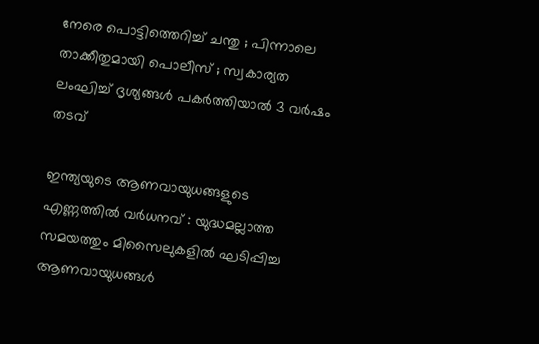നേരെ പൊട്ടിത്തെറിച്ച് ചന്തു ; പിന്നാലെ താക്കീതുമായി പൊലീസ് ; സ്വകാര്യത ലംഘിച്ച് ദൃശ്യങ്ങൾ പകർത്തിയാൽ 3 വർഷം തടവ്

ഇന്ത്യയുടെ ആണവായുധങ്ങളുടെ എണ്ണത്തിൽ വർധനവ് : യുദ്ധമല്ലാത്ത സമയത്തും മിസൈലുകളിൽ ഘടിപ്പിച്ച ആണവായുധങ്ങൾ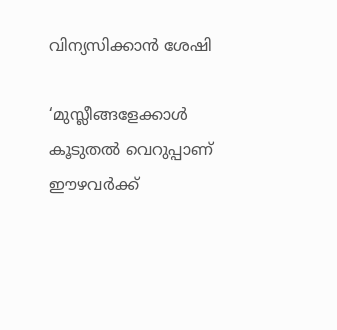വിന്യസിക്കാൻ ശേഷി

‘മുസ്ലീങ്ങളേക്കാൾ കൂടുതൽ വെറുപ്പാണ് ഈഴവർക്ക്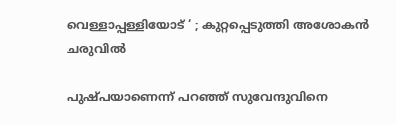വെള്ളാപ്പള്ളിയോട് ‘ ; കുറ്റപ്പെടുത്തി അശോകൻ ചരുവിൽ

പുഷ്പയാണെന്ന് പറഞ്ഞ് സുവേന്ദുവിനെ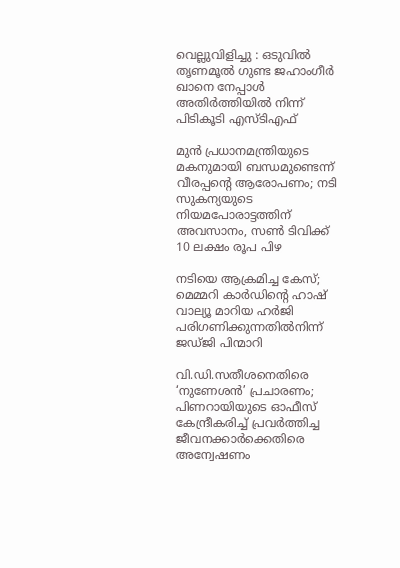വെല്ലുവിളിച്ചു : ഒടുവിൽ തൃണമൂൽ ഗുണ്ട ജഹാംഗീർ ഖാനെ നേപ്പാൾ അതിർത്തിയിൽ നിന്ന് പിടികൂടി എസ്ടിഎഫ്

മുൻ പ്രധാനമന്ത്രിയുടെ മകനുമായി ബന്ധമുണ്ടെന്ന് വീരപ്പന്റെ ആരോപണം; നടി സുകന്യയുടെ നിയമപോരാട്ടത്തിന് അവസാനം, സൺ ടിവിക്ക് 10 ലക്ഷം രൂപ പിഴ

നടിയെ ആക്രമിച്ച കേസ്; മെമ്മറി കാർഡിന്റെ ഹാഷ് വാല്യൂ മാറിയ ഹർജി പരിഗണിക്കുന്നതിൽനിന്ന് ജഡ്ജി പിന്മാറി

വി.ഡി.സതീശനെതിരെ ‘നുണേശൻ’ പ്രചാരണം; പിണറായിയുടെ ഓഫീസ് കേന്ദ്രീകരിച്ച് പ്രവർത്തിച്ച ജീവനക്കാർക്കെതിരെ അന്വേഷണം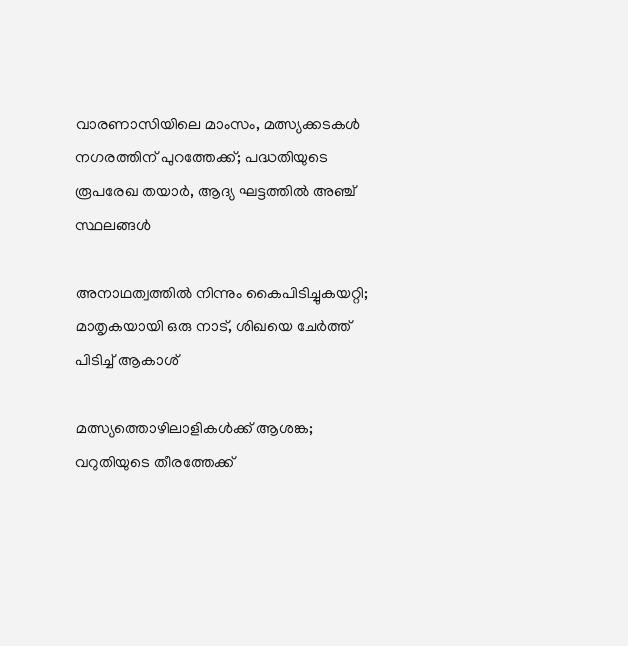വാരണാസിയിലെ മാംസം, മത്സ്യക്കടകൾ നഗരത്തിന് പുറത്തേക്ക്; പദ്ധതിയുടെ രൂപരേഖ തയാർ, ആദ്യ ഘട്ടത്തിൽ അഞ്ച് സ്ഥലങ്ങൾ

അനാഥത്വത്തില്‍ നിന്നും കൈപിടിച്ചുകയറ്റി; മാതൃകയായി ഒരു നാട്, ശിഖയെ ചേർത്ത് പിടിച്ച് ആകാശ്

മത്സ്യത്തൊഴിലാളികള്‍ക്ക് ആശങ്ക; വറുതിയുടെ തീരത്തേക്ക്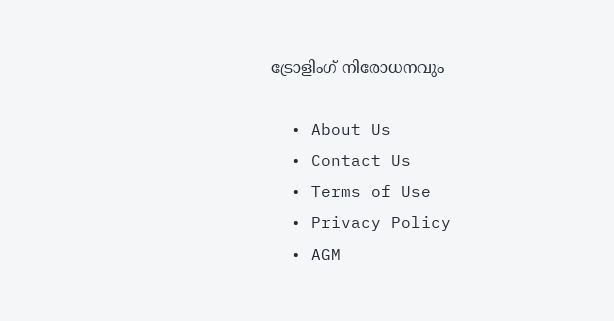ട്രോളിംഗ് നിരോധനവും

  • About Us
  • Contact Us
  • Terms of Use
  • Privacy Policy
  • AGM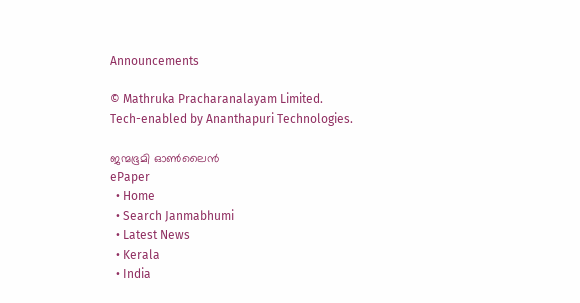Announcements

© Mathruka Pracharanalayam Limited.
Tech-enabled by Ananthapuri Technologies.

ജന്മഭൂമി ഓണ്‍ലൈന്‍
ePaper
  • Home
  • Search Janmabhumi
  • Latest News
  • Kerala
  • India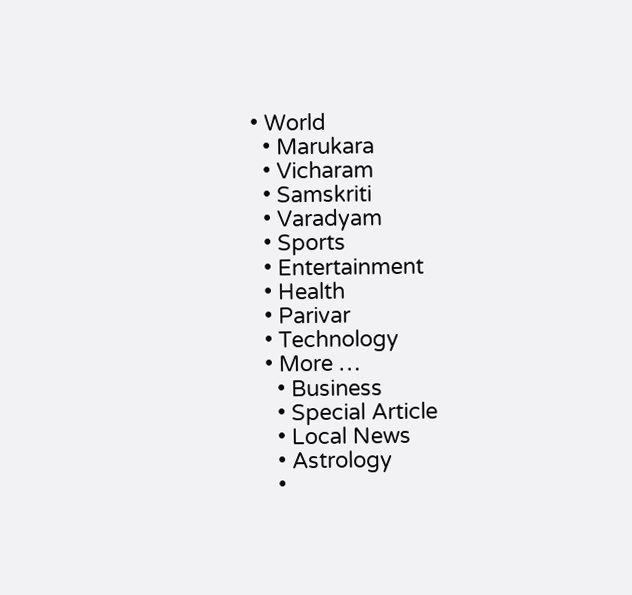• World
  • Marukara
  • Vicharam
  • Samskriti
  • Varadyam
  • Sports
  • Entertainment
  • Health
  • Parivar
  • Technology
  • More …
    • Business
    • Special Article
    • Local News
    • Astrology
    •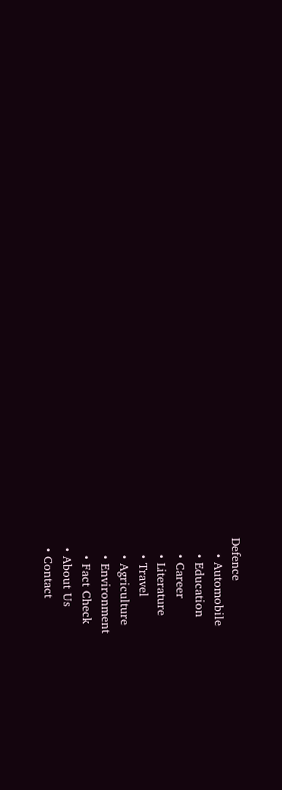Defence
    • Automobile
    • Education
    • Career
    • Literature
    • Travel
    • Agriculture
    • Environment
    • Fact Check
  • About Us
  • Contact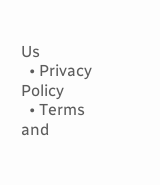Us
  • Privacy Policy
  • Terms and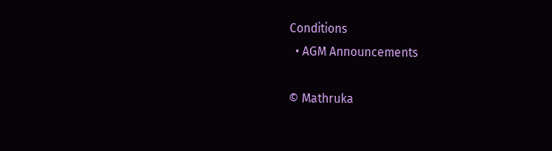Conditions
  • AGM Announcements

© Mathruka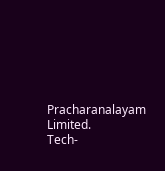Pracharanalayam Limited.
Tech-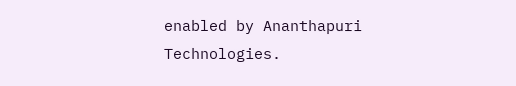enabled by Ananthapuri Technologies.